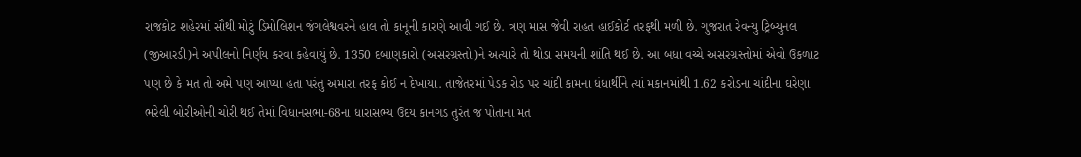રાજકોટ શહેરમાં સૌથી મોટું ડિમોલિશન જંગલેશ્વવરને હાલ તો કાનૂની કારણે આવી ગઈ છે. ત્રણ માસ જેવી રાહત હાઈકોર્ટ તરફથી મળી છે. ગુજરાત રેવન્યુ ટ્રિબ્યુનલ (જીઆરડી)ને અપીલનો નિર્ણય કરવા કહેવાયું છે. 1350 દબાણકારો (અસરગ્રસ્તો)ને અત્યારે તો થોડા સમયની શાંતિ થઈ છે. આ બધા વચ્ચે અસરગ્રસ્તોમાં એવો ઉકળાટ પણ છે કે મત તો અમે પણ આપ્યા હતા પરંતુ અમારા તરફ કોઈ ન દેખાયા. તાજેતરમાં પેડક રોડ પર ચાંદી કામના ધંધાર્થીને ત્યાં મકાનમાંથી 1.62 કરોડના ચાંદીના ઘરેણા ભરેલી બોરીઓની ચોરી થઈ તેમાં વિધાનસભા-68ના ધારાસભ્ય ઉદય કાનગડ તુરંત જ પોતાના મત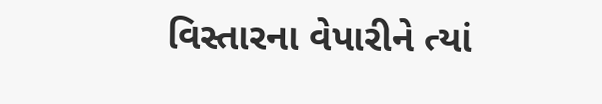વિસ્તારના વેપારીને ત્યાં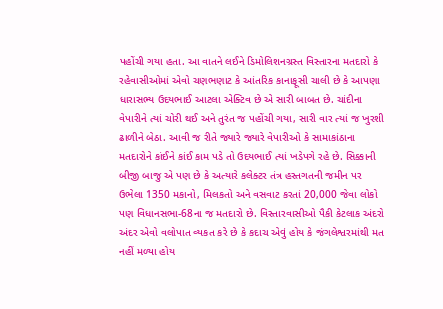પહોંચી ગયા હતા. આ વાતને લઈને ડિમોલિશનગ્રસ્ત વિસ્તારના મતદારો કે રહેવાસીઓમાં એવો ચણભણાટ કે આંતરિક કાનાફૂસી ચાલી છે કે આપણા ધારાસભ્ય ઉદયભાઈ આટલા એક્ટિવ છે એ સારી બાબત છે. ચાંદીના વેપારીને ત્યાં ચોરી થઈ અને તુરંત જ પહોંચી ગયા, સારી વાર ત્યાં જ ખુરશી ઢાળીને બેઠા. આવી જ રીતે જ્યારે જ્યારે વેપારીઓ કે સામાકાંઠાના મતદારોને કાંઈને કાંઈ કામ પડે તો ઉદયભાઈ ત્યાં ખડેપગે રહે છે. સિક્કાની બીજી બાજુ એ પણ છે કે અત્યારે કલેક્ટર તંત્ર હસ્તગતની જમીન પર ઉભેલા 1350 મકાનો, મિલકતો અને વસવાટ કરતાં 20,000 જેવા લોકો પણ વિધાનસભા-68ના જ મતદારો છે. વિસ્તારવાસીઓ પૈકી કેટલાક અંદરો અંદર એવો વલોપાત વ્યકત કરે છે કે કદાચ એવું હોય કે જંગલેશ્વરમાંથી મત નહીં મળ્યા હોય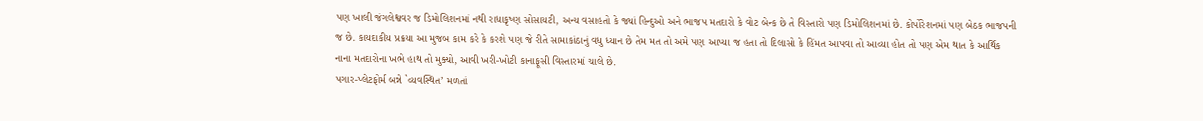પણ ખાલી જંગલેશ્વવર જ ડિમોલિશનમાં નથી રાધાકૃષ્ણ સોસાયટી, અન્ય વસાહતો કે જ્યાં હિન્દુઓ અને ભાજપ મતદારો કે વોટ બેન્ક છે તે વિસ્તારો પણ ડિમોલિશનમાં છે. કોર્પોરેશનમાં પણ બેઠક ભાજપની જ છે. કાયદાકીય પ્રક્રયા આ મુજબ કામ કરે કે કરશે પણ જે રીતે સામાકાંઠાનું વધુ ધ્યાન છે તેમ મત તો અમે પણ આપ્યા જ હતા તો દિલાસો કે હિંમત આપવા તો આવ્યા હોત તો પણ એમ થાત કે આર્થિક નાના મતદારોના ખભે હાથ તો મુક્યો, આવી ખરી-ખોટી કાનાફૂસી વિસ્તારમાં ચાલે છે.
પગાર-પ્લેટફોર્મ બન્ને `વ્યવસ્થિત’ મળતાં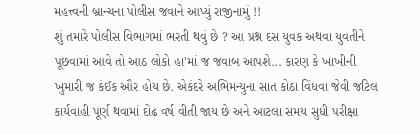મહત્ત્વની બ્રાન્ચના પોલીસ જવાને આપ્યું રાજીનામું !!
શું તમારે પોલીસ વિભાગમાં ભરતી થવું છે ? આ પ્રશ્ન દસ યુવક અથવા યુવતીને પૂછવામાં આવે તો આઠ લોકો હા'માં જ જવાબ આપશે... કારણ કે ખાખીની ખુમારી જ કંઈક ઔર હોય છે. એકંદરે અભિમન્યુના સાત કોઠા વિંધવા જેવી જટિલ કાર્યવાહી પૂર્ણ થવામાં દોઢ વર્ષ વીતી જાય છે અને આટલા સમય સુધી પરીક્ષા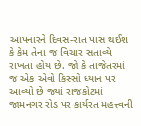આપનારને દિવસ-રાત પાસ થઈશ કે કેમ તેના જ વિચાર સતાવ્યે રાખતા હોય છે. જો કે તાજેતરમાં જ એક એવો કિસ્સો ધ્યાન પર આવ્યો છે જ્યાં રાજકોટમાં જામનગર રોડ પર કાર્યરત મહત્ત્વની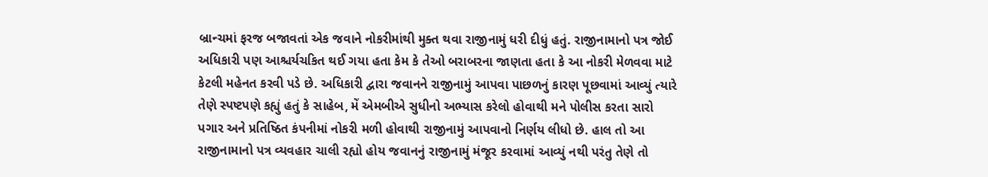બ્રાન્ચમાં ફરજ બજાવતાં એક જવાને નોકરીમાંથી મુક્ત થવા રાજીનામું ધરી દીધું હતું. રાજીનામાનો પત્ર જોઈ અધિકારી પણ આશ્ચર્યચકિત થઈ ગયા હતા કેમ કે તેઓ બરાબરના જાણતા હતા કે આ નોકરી મેળવવા માટે કેટલી મહેનત કરવી પડે છે. અધિકારી દ્વારા જવાનને રાજીનામું આપવા પાછળનું કારણ પૂછવામાં આવ્યું ત્યારે તેણે સ્પષ્ટપણે કહ્યું હતું કે સાહેબ, મેં એમબીએ સુધીનો અભ્યાસ કરેલો હોવાથી મને પોલીસ કરતા સારો પગાર અને પ્રતિષ્ઠિત કંપનીમાં નોકરી મળી હોવાથી રાજીનામું આપવાનો નિર્ણય લીધો છે. હાલ તો આ રાજીનામાનો પત્ર વ્યવહાર ચાલી રહ્યો હોય જવાનનું રાજીનામું મંજૂર કરવામાં આવ્યું નથી પરંતુ તેણે તો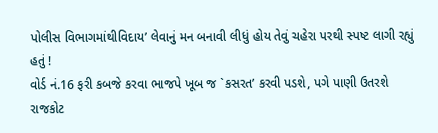પોલીસ વિભાગમાંથીવિદાય’ લેવાનું મન બનાવી લીધું હોય તેવું ચહેરા પરથી સ્પષ્ટ લાગી રહ્યું હતું !
વોર્ડ નં.16 ફરી કબજે કરવા ભાજપે ખૂબ જ `કસરત’ કરવી પડશે, પગે પાણી ઉતરશે
રાજકોટ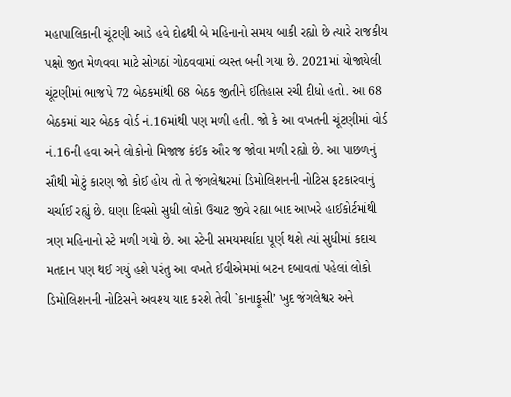મહાપાલિકાની ચૂંટણી આડે હવે દોઢથી બે મહિનાનો સમય બાકી રહ્યો છે ત્યારે રાજકીય પક્ષો જીત મેળવવા માટે સોગઠાં ગોઠવવામાં વ્યસ્ત બની ગયા છે. 2021માં યોજાયેલી ચૂંટણીમાં ભાજપે 72 બેઠકમાંથી 68 બેઠક જીતીને ઈતિહાસ રચી દીધો હતો. આ 68 બેઠકમાં ચાર બેઠક વોર્ડ નં.16માંથી પણ મળી હતી. જો કે આ વખતની ચૂંટણીમાં વોર્ડ નં.16ની હવા અને લોકોનો મિજાજ કંઈક ઔર જ જોવા મળી રહ્યો છે. આ પાછળનું સૌથી મોટું કારણ જો કોઈ હોય તો તે જંગલેશ્વરમાં ડિમોલિશનની નોટિસ ફટકારવાનું ચર્ચાઈ રહ્યું છે. ઘણા દિવસો સુધી લોકો ઉચાટ જીવે રહ્યા બાદ આખરે હાઈકોર્ટમાંથી ત્રણ મહિનાનો સ્ટે મળી ગયો છે. આ સ્ટેની સમયમર્યાદા પૂર્ણ થશે ત્યાં સુધીમાં કદાચ મતદાન પણ થઈ ગયું હશે પરંતુ આ વખતે ઈવીએમમાં બટન દબાવતાં પહેલાં લોકો ડિમોલિશનની નોટિસને અવશ્ય યાદ કરશે તેવી `કાનાફૂસી’ ખુદ જંગલેશ્વર અને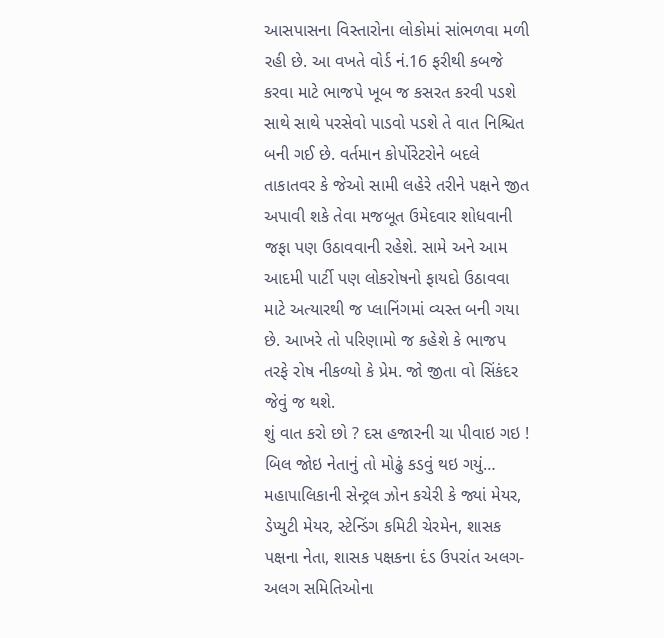આસપાસના વિસ્તારોના લોકોમાં સાંભળવા મળી રહી છે. આ વખતે વોર્ડ નં.16 ફરીથી કબજે કરવા માટે ભાજપે ખૂબ જ કસરત કરવી પડશે સાથે સાથે પરસેવો પાડવો પડશે તે વાત નિશ્ચિત બની ગઈ છે. વર્તમાન કોર્પોરેટરોને બદલે તાકાતવર કે જેઓ સામી લહેરે તરીને પક્ષને જીત અપાવી શકે તેવા મજબૂત ઉમેદવાર શોધવાની જફા પણ ઉઠાવવાની રહેશે. સામે અને આમ આદમી પાર્ટી પણ લોકરોષનો ફાયદો ઉઠાવવા માટે અત્યારથી જ પ્લાનિંગમાં વ્યસ્ત બની ગયા છે. આખરે તો પરિણામો જ કહેશે કે ભાજપ તરફે રોષ નીકળ્યો કે પ્રેમ. જો જીતા વો સિંકંદર જેવું જ થશે.
શું વાત કરો છો ? દસ હજારની ચા પીવાઇ ગઇ ! બિલ જોઇ નેતાનું તો મોઢું કડવું થઇ ગયું…
મહાપાલિકાની સેન્ટ્રલ ઝોન કચેરી કે જ્યાં મેયર, ડેપ્યુટી મેયર, સ્ટેન્ડિંગ કમિટી ચેરમેન, શાસક પક્ષના નેતા, શાસક પક્ષકના દંડ ઉપરાંત અલગ-અલગ સમિતિઓના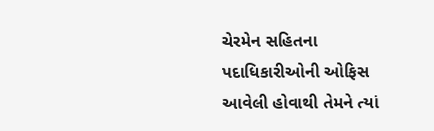ચેરમેન સહિતના પદાધિકારીઓની ઓફિસ આવેલી હોવાથી તેમને ત્યાં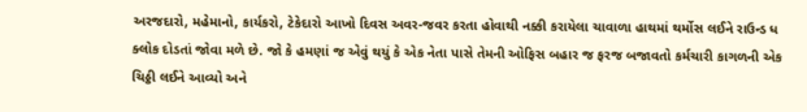અરજદારો, મહેમાનો, કાર્યકરો, ટેકેદારો આખો દિવસ અવર-જવર કરતા હોવાથી નક્કી કરાયેલા ચાવાળા હાથમાં થર્મોસ લઈને રાઉન્ડ ધ ક્લોક દોડતાં જોવા મળે છે. જો કે હમણાં જ એવું થયું કે એક નેતા પાસે તેમની ઓફિસ બહાર જ ફરજ બજાવતો કર્મચારી કાગળની એક ચિઠ્ઠી લઈને આવ્યો અને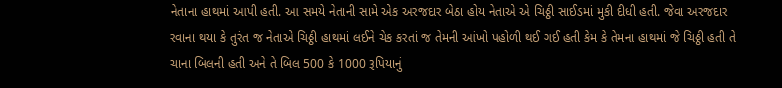નેતાના હાથમાં આપી હતી. આ સમયે નેતાની સામે એક અરજદાર બેઠા હોય નેતાએ એ ચિઠ્ઠી સાઈડમાં મુકી દીધી હતી. જેવા અરજદાર રવાના થયા કે તુરંત જ નેતાએ ચિઠ્ઠી હાથમાં લઈને ચેક કરતાં જ તેમની આંખો પહોળી થઈ ગઈ હતી કેમ કે તેમના હાથમાં જે ચિઠ્ઠી હતી તે ચાના બિલની હતી અને તે બિલ 500 કે 1000 રૂપિયાનું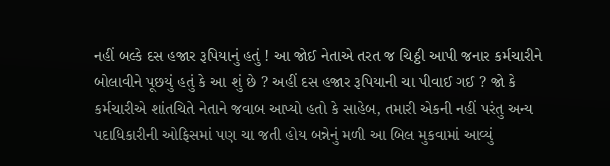નહીં બલ્કે દસ હજાર રૂપિયાનું હતું ! આ જોઈ નેતાએ તરત જ ચિઠ્ઠી આપી જનાર કર્મચારીને બોલાવીને પૂછયું હતું કે આ શું છે ? અહીં દસ હજાર રૂપિયાની ચા પીવાઈ ગઈ ? જો કે કર્મચારીએ શાંતચિતે નેતાને જવાબ આપ્યો હતો કે સાહેબ, તમારી એકની નહીં પરંતુ અન્ય પદાધિકારીની ઓફિસમાં પણ ચા જતી હોય બન્નેનું મળી આ બિલ મુકવામાં આવ્યું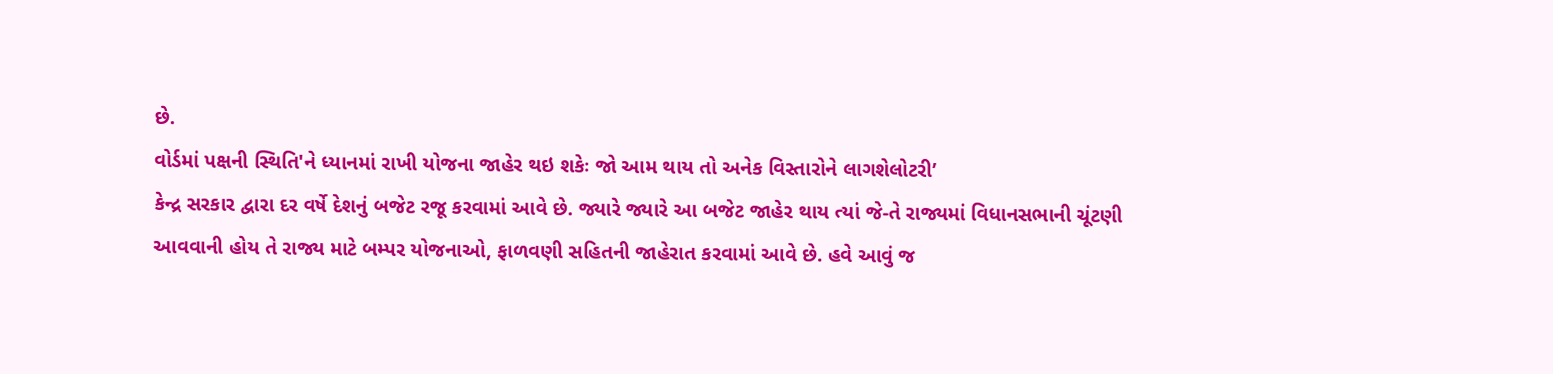છે.
વોર્ડમાં પક્ષની સ્થિતિ'ને ધ્યાનમાં રાખી યોજના જાહેર થઇ શકેઃ જો આમ થાય તો અનેક વિસ્તારોને લાગશેલોટરી’
કેન્દ્ર સરકાર દ્વારા દર વર્ષે દેશનું બજેટ રજૂ કરવામાં આવે છે. જ્યારે જ્યારે આ બજેટ જાહેર થાય ત્યાં જે-તે રાજ્યમાં વિધાનસભાની ચૂંટણી આવવાની હોય તે રાજ્ય માટે બમ્પર યોજનાઓ, ફાળવણી સહિતની જાહેરાત કરવામાં આવે છે. હવે આવું જ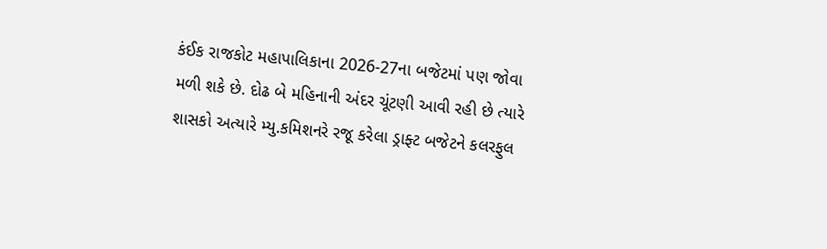કંઈક રાજકોટ મહાપાલિકાના 2026-27ના બજેટમાં પણ જોવા મળી શકે છે. દોઢ બે મહિનાની અંદર ચૂંટણી આવી રહી છે ત્યારે શાસકો અત્યારે મ્યુ.કમિશનરે રજૂ કરેલા ડ્રાફ્ટ બજેટને કલરફુલ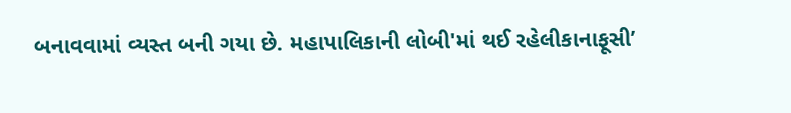બનાવવામાં વ્યસ્ત બની ગયા છે. મહાપાલિકાની લોબી'માં થઈ રહેલીકાનાફૂસી’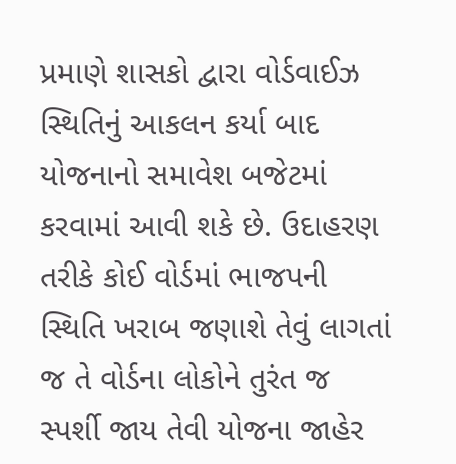પ્રમાણે શાસકો દ્વારા વોર્ડવાઈઝ સ્થિતિનું આકલન કર્યા બાદ યોજનાનો સમાવેશ બજેટમાં કરવામાં આવી શકે છે. ઉદાહરણ તરીકે કોઈ વોર્ડમાં ભાજપની સ્થિતિ ખરાબ જણાશે તેવું લાગતાં જ તે વોર્ડના લોકોને તુરંત જ સ્પર્શી જાય તેવી યોજના જાહેર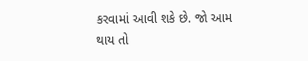કરવામાં આવી શકે છે. જો આમ થાય તો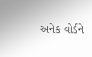અનેક વોર્ડને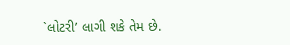`લોટરી’ લાગી શકે તેમ છે.